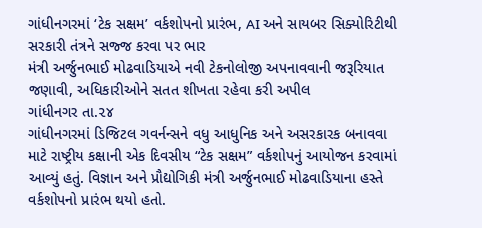ગાંધીનગરમાં ‘ટેક સક્ષમ’ વર્કશોપનો પ્રારંભ, AI અને સાયબર સિક્યોરિટીથી સરકારી તંત્રને સજ્જ કરવા પર ભાર
મંત્રી અર્જુનભાઈ મોઢવાડિયાએ નવી ટેકનોલોજી અપનાવવાની જરૂરિયાત જણાવી, અધિકારીઓને સતત શીખતા રહેવા કરી અપીલ
ગાંધીનગર તા.૨૪
ગાંધીનગરમાં ડિજિટલ ગવર્નન્સને વધુ આધુનિક અને અસરકારક બનાવવા માટે રાષ્ટ્રીય કક્ષાની એક દિવસીય “ટેક સક્ષમ” વર્કશોપનું આયોજન કરવામાં આવ્યું હતું. વિજ્ઞાન અને પ્રૌદ્યોગિકી મંત્રી અર્જુનભાઈ મોઢવાડિયાના હસ્તે વર્કશોપનો પ્રારંભ થયો હતો.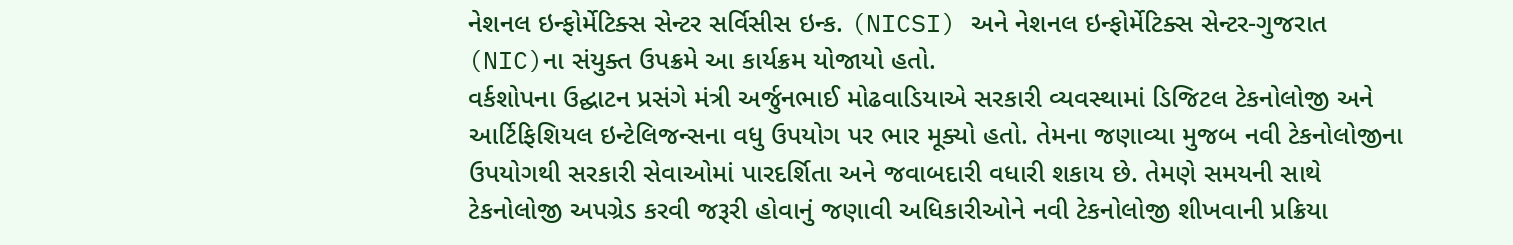નેશનલ ઇન્ફોર્મેટિક્સ સેન્ટર સર્વિસીસ ઇન્ક. (NICSI) અને નેશનલ ઇન્ફોર્મેટિક્સ સેન્ટર-ગુજરાત (NIC)ના સંયુક્ત ઉપક્રમે આ કાર્યક્રમ યોજાયો હતો.
વર્કશોપના ઉદ્ઘાટન પ્રસંગે મંત્રી અર્જુનભાઈ મોઢવાડિયાએ સરકારી વ્યવસ્થામાં ડિજિટલ ટેકનોલોજી અને આર્ટિફિશિયલ ઇન્ટેલિજન્સના વધુ ઉપયોગ પર ભાર મૂક્યો હતો. તેમના જણાવ્યા મુજબ નવી ટેકનોલોજીના ઉપયોગથી સરકારી સેવાઓમાં પારદર્શિતા અને જવાબદારી વધારી શકાય છે. તેમણે સમયની સાથે ટેકનોલોજી અપગ્રેડ કરવી જરૂરી હોવાનું જણાવી અધિકારીઓને નવી ટેકનોલોજી શીખવાની પ્રક્રિયા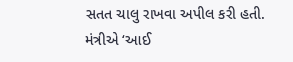સતત ચાલુ રાખવા અપીલ કરી હતી.
મંત્રીએ ‘આઈ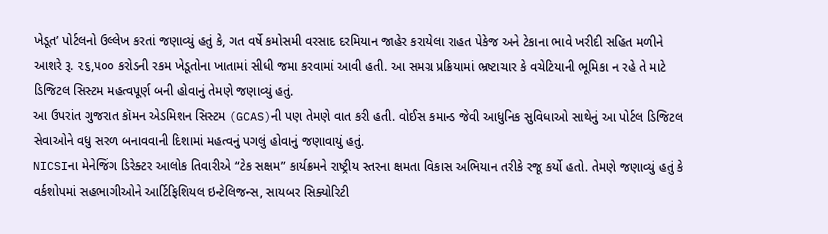ખેડૂત’ પોર્ટલનો ઉલ્લેખ કરતાં જણાવ્યું હતું કે, ગત વર્ષે કમોસમી વરસાદ દરમિયાન જાહેર કરાયેલા રાહત પેકેજ અને ટેકાના ભાવે ખરીદી સહિત મળીને આશરે રૂ. ૨૬,૫૦૦ કરોડની રકમ ખેડૂતોના ખાતામાં સીધી જમા કરવામાં આવી હતી. આ સમગ્ર પ્રક્રિયામાં ભ્રષ્ટાચાર કે વચેટિયાની ભૂમિકા ન રહે તે માટે ડિજિટલ સિસ્ટમ મહત્વપૂર્ણ બની હોવાનું તેમણે જણાવ્યું હતું.
આ ઉપરાંત ગુજરાત કૉમન એડમિશન સિસ્ટમ (GCAS)ની પણ તેમણે વાત કરી હતી. વોઈસ કમાન્ડ જેવી આધુનિક સુવિધાઓ સાથેનું આ પોર્ટલ ડિજિટલ સેવાઓને વધુ સરળ બનાવવાની દિશામાં મહત્વનું પગલું હોવાનું જણાવાયું હતું.
NICSIના મેનેજિંગ ડિરેક્ટર આલોક તિવારીએ “ટેક સક્ષમ” કાર્યક્રમને રાષ્ટ્રીય સ્તરના ક્ષમતા વિકાસ અભિયાન તરીકે રજૂ કર્યો હતો. તેમણે જણાવ્યું હતું કે વર્કશોપમાં સહભાગીઓને આર્ટિફિશિયલ ઇન્ટેલિજન્સ, સાયબર સિક્યોરિટી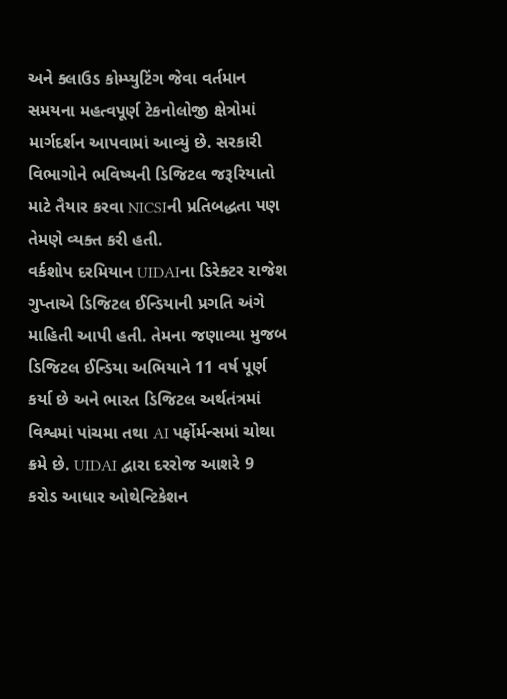અને ક્લાઉડ કોમ્પ્યુટિંગ જેવા વર્તમાન સમયના મહત્વપૂર્ણ ટેકનોલોજી ક્ષેત્રોમાં માર્ગદર્શન આપવામાં આવ્યું છે. સરકારી વિભાગોને ભવિષ્યની ડિજિટલ જરૂરિયાતો માટે તૈયાર કરવા NICSIની પ્રતિબદ્ધતા પણ તેમણે વ્યક્ત કરી હતી.
વર્કશોપ દરમિયાન UIDAIના ડિરેક્ટર રાજેશ ગુપ્તાએ ડિજિટલ ઈન્ડિયાની પ્રગતિ અંગે માહિતી આપી હતી. તેમના જણાવ્યા મુજબ ડિજિટલ ઈન્ડિયા અભિયાને 11 વર્ષ પૂર્ણ કર્યા છે અને ભારત ડિજિટલ અર્થતંત્રમાં વિશ્વમાં પાંચમા તથા AI પર્ફોર્મન્સમાં ચોથા ક્રમે છે. UIDAI દ્વારા દરરોજ આશરે 9 કરોડ આધાર ઓથેન્ટિકેશન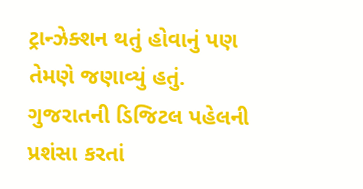ટ્રાન્ઝેક્શન થતું હોવાનું પણ તેમણે જણાવ્યું હતું.
ગુજરાતની ડિજિટલ પહેલની પ્રશંસા કરતાં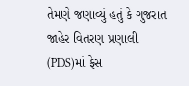તેમણે જણાવ્યું હતું કે ગુજરાત જાહેર વિતરણ પ્રણાલી (PDS)માં ફેસ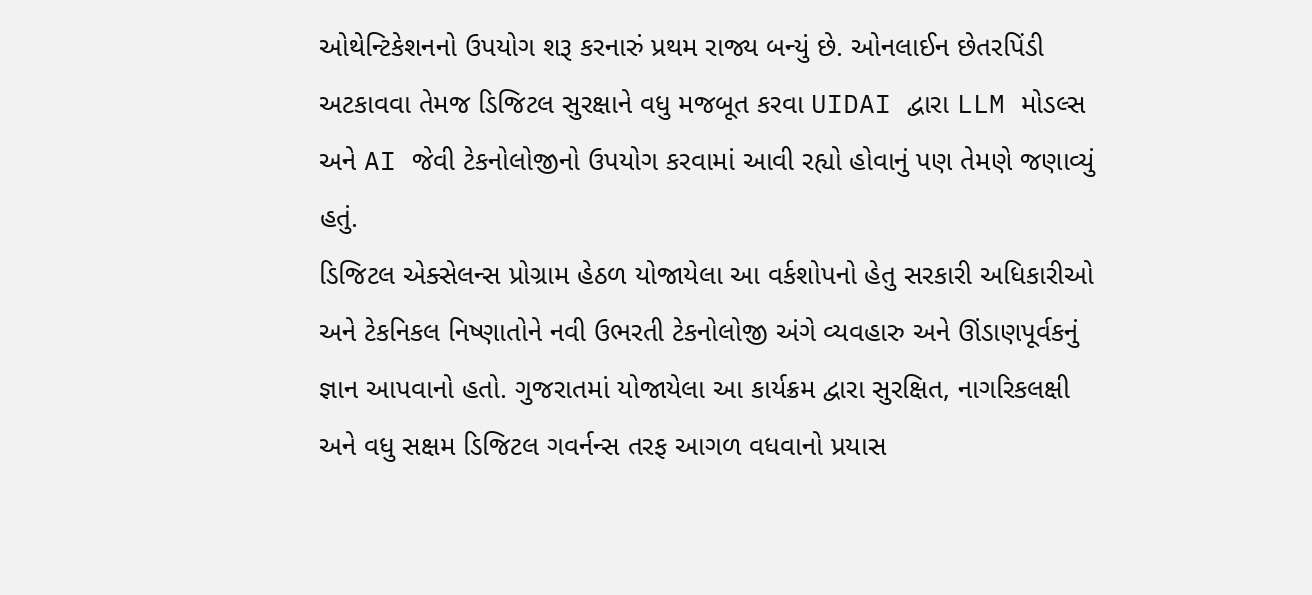ઓથેન્ટિકેશનનો ઉપયોગ શરૂ કરનારું પ્રથમ રાજ્ય બન્યું છે. ઓનલાઈન છેતરપિંડી અટકાવવા તેમજ ડિજિટલ સુરક્ષાને વધુ મજબૂત કરવા UIDAI દ્વારા LLM મોડલ્સ અને AI જેવી ટેકનોલોજીનો ઉપયોગ કરવામાં આવી રહ્યો હોવાનું પણ તેમણે જણાવ્યું હતું.
ડિજિટલ એક્સેલન્સ પ્રોગ્રામ હેઠળ યોજાયેલા આ વર્કશોપનો હેતુ સરકારી અધિકારીઓ અને ટેકનિકલ નિષ્ણાતોને નવી ઉભરતી ટેકનોલોજી અંગે વ્યવહારુ અને ઊંડાણપૂર્વકનું જ્ઞાન આપવાનો હતો. ગુજરાતમાં યોજાયેલા આ કાર્યક્રમ દ્વારા સુરક્ષિત, નાગરિકલક્ષી અને વધુ સક્ષમ ડિજિટલ ગવર્નન્સ તરફ આગળ વધવાનો પ્રયાસ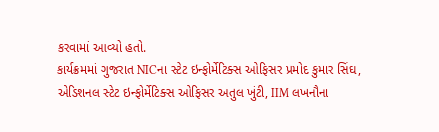કરવામાં આવ્યો હતો.
કાર્યક્રમમાં ગુજરાત NICના સ્ટેટ ઇન્ફોર્મેટિક્સ ઓફિસર પ્રમોદ કુમાર સિંઘ, એડિશનલ સ્ટેટ ઇન્ફોર્મેટિક્સ ઓફિસર અતુલ ખુંટી, IIM લખનૌના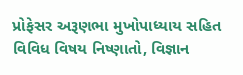પ્રોફેસર અરૂણભા મુખોપાધ્યાય સહિત વિવિધ વિષય નિષ્ણાતો, વિજ્ઞાન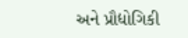અને પ્રૌદ્યોગિકી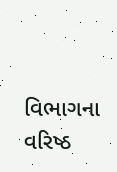વિભાગના વરિષ્ઠ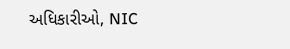અધિકારીઓ, NIC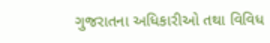ગુજરાતના અધિકારીઓ તથા વિવિધ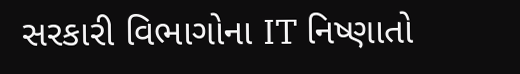સરકારી વિભાગોના IT નિષ્ણાતો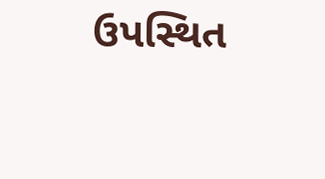ઉપસ્થિત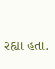રહ્યા હતા.